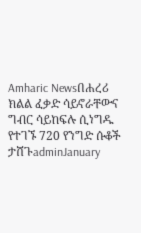Amharic Newsበሐረሪ ክልል ፈቃድ ሳይኖራቸውና ግብር ሳይከፍሉ ሲነግዱ የተገኙ 720 የንግድ ሱቆች ታሸጉadminJanuary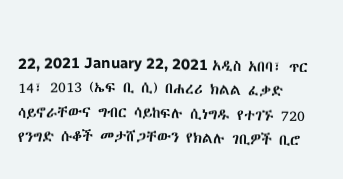22, 2021 January 22, 2021 አዲስ አበባ፣ ጥር 14፣ 2013 (ኤፍ ቢ ሲ) በሐረሪ ክልል ፈቃድ ሳይኖራቸውና ግብር ሳይከፍሉ ሲነግዱ የተገኙ 720 የንግድ ሱቆች መታሸጋቸውን የክልሉ ገቢዎች ቢሮ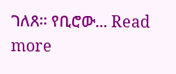ገለጸ። የቢሮው... Read more